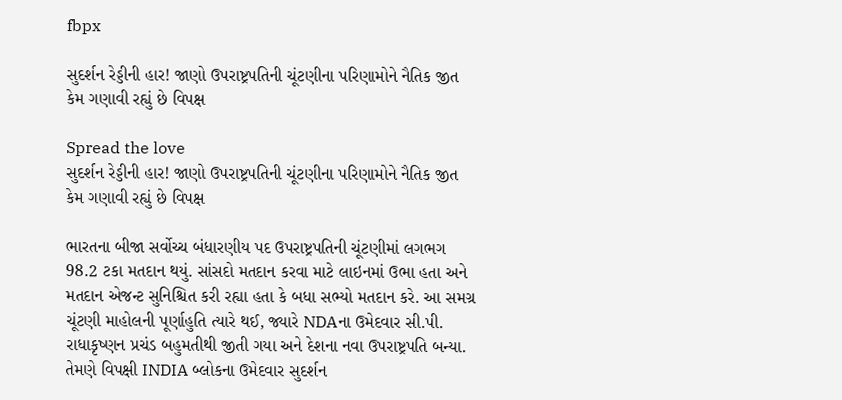fbpx

સુદર્શન રેડ્ડીની હાર! જાણો ઉપરાષ્ટ્રપતિની ચૂંટણીના પરિણામોને નૈતિક જીત કેમ ગણાવી રહ્યું છે વિપક્ષ

Spread the love
સુદર્શન રેડ્ડીની હાર! જાણો ઉપરાષ્ટ્રપતિની ચૂંટણીના પરિણામોને નૈતિક જીત કેમ ગણાવી રહ્યું છે વિપક્ષ

ભારતના બીજા સર્વોચ્ચ બંધારણીય પદ ઉપરાષ્ટ્રપતિની ચૂંટણીમાં લગભગ 98.2 ટકા મતદાન થયું. સાંસદો મતદાન કરવા માટે લાઇનમાં ઉભા હતા અને મતદાન એજન્ટ સુનિશ્ચિત કરી રહ્યા હતા કે બધા સભ્યો મતદાન કરે. આ સમગ્ર ચૂંટણી માહોલની પૂર્ણાહુતિ ત્યારે થઈ, જ્યારે NDAના ઉમેદવાર સી.પી. રાધાકૃષ્ણન પ્રચંડ બહુમતીથી જીતી ગયા અને દેશના નવા ઉપરાષ્ટ્રપતિ બન્યા. તેમણે વિપક્ષી INDIA બ્લોકના ઉમેદવાર સુદર્શન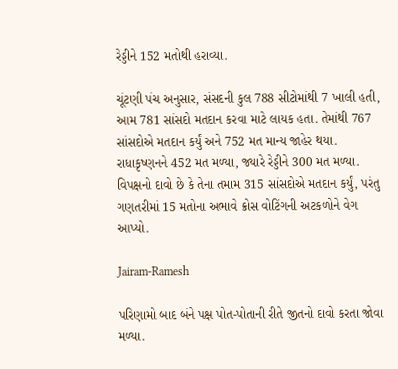રેડ્ડીને 152 મતોથી હરાવ્યા.

ચૂંટણી પંચ અનુસાર, સંસદની કુલ 788 સીટોમાંથી 7 ખાલી હતી, આમ 781 સાંસદો મતદાન કરવા માટે લાયક હતા. તેમાંથી 767 સાંસદોએ મતદાન કર્યું અને 752 મત માન્ય જાહેર થયા. રાધાકૃષ્ણનને 452 મત મળ્યા, જ્યારે રેડ્ડીને 300 મત મળ્યા. વિપક્ષનો દાવો છે કે તેના તમામ 315 સાંસદોએ મતદાન કર્યું, પરંતુ ગણતરીમાં 15 મતોના અભાવે ક્રોસ વોટિંગની અટકળોને વેગ આપ્યો.

Jairam-Ramesh

પરિણામો બાદ બંને પક્ષ પોત-પોતાની રીતે જીતનો દાવો કરતા જોવા મળ્યા.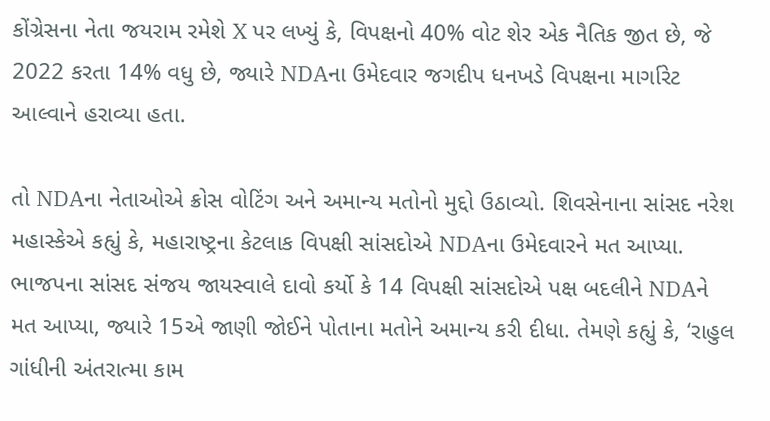કોંગ્રેસના નેતા જયરામ રમેશે X પર લખ્યું કે, વિપક્ષનો 40% વોટ શેર એક નૈતિક જીત છે, જે 2022 કરતા 14% વધુ છે, જ્યારે NDAના ઉમેદવાર જગદીપ ધનખડે વિપક્ષના માર્ગારેટ આલ્વાને હરાવ્યા હતા.

તો NDAના નેતાઓએ ક્રોસ વોટિંગ અને અમાન્ય મતોનો મુદ્દો ઉઠાવ્યો. શિવસેનાના સાંસદ નરેશ મહાસ્કેએ કહ્યું કે, મહારાષ્ટ્રના કેટલાક વિપક્ષી સાંસદોએ NDAના ઉમેદવારને મત આપ્યા. ભાજપના સાંસદ સંજય જાયસ્વાલે દાવો કર્યો કે 14 વિપક્ષી સાંસદોએ પક્ષ બદલીને NDAને મત આપ્યા, જ્યારે 15એ જાણી જોઈને પોતાના મતોને અમાન્ય કરી દીધા. તેમણે કહ્યું કે, ‘રાહુલ ગાંધીની અંતરાત્મા કામ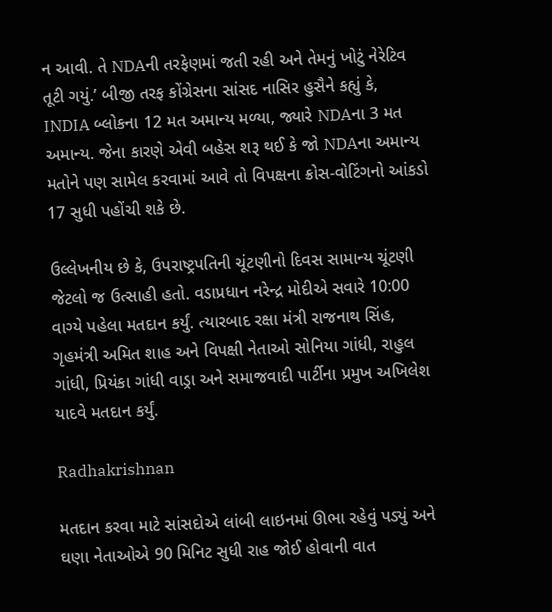ન આવી. તે NDAની તરફેણમાં જતી રહી અને તેમનું ખોટું નેરેટિવ તૂટી ગયું.’ બીજી તરફ કોંગ્રેસના સાંસદ નાસિર હુસૈને કહ્યું કે, INDIA બ્લોકના 12 મત અમાન્ય મળ્યા, જ્યારે NDAના 3 મત અમાન્ય. જેના કારણે એવી બહેસ શરૂ થઈ કે જો NDAના અમાન્ય મતોને પણ સામેલ કરવામાં આવે તો વિપક્ષના ક્રોસ-વોટિંગનો આંકડો 17 સુધી પહોંચી શકે છે.

ઉલ્લેખનીય છે કે, ઉપરાષ્ટ્રપતિની ચૂંટણીનો દિવસ સામાન્ય ચૂંટણી જેટલો જ ઉત્સાહી હતો. વડાપ્રધાન નરેન્દ્ર મોદીએ સવારે 10:00 વાગ્યે પહેલા મતદાન કર્યું. ત્યારબાદ રક્ષા મંત્રી રાજનાથ સિંહ, ગૃહમંત્રી અમિત શાહ અને વિપક્ષી નેતાઓ સોનિયા ગાંધી, રાહુલ ગાંધી, પ્રિયંકા ગાંધી વાડ્રા અને સમાજવાદી પાર્ટીના પ્રમુખ અખિલેશ યાદવે મતદાન કર્યું.

Radhakrishnan

મતદાન કરવા માટે સાંસદોએ લાંબી લાઇનમાં ઊભા રહેવું પડ્યું અને ઘણા નેતાઓએ 90 મિનિટ સુધી રાહ જોઈ હોવાની વાત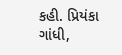કહી. પ્રિયંકા ગાંધી,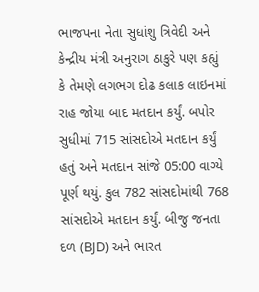ભાજપના નેતા સુધાંશુ ત્રિવેદી અને કેન્દ્રીય મંત્રી અનુરાગ ઠાકુરે પણ કહ્યું કે તેમણે લગભગ દોઢ કલાક લાઇનમાં રાહ જોયા બાદ મતદાન કર્યું. બપોર સુધીમાં 715 સાંસદોએ મતદાન કર્યું હતું અને મતદાન સાંજે 05:00 વાગ્યે પૂર્ણ થયું. કુલ 782 સાંસદોમાંથી 768 સાંસદોએ મતદાન કર્યું. બીજુ જનતા દળ (BJD) અને ભારત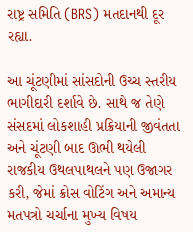રાષ્ટ્ર સમિતિ (BRS) મતદાનથી દૂર રહ્યા.

આ ચૂંટણીમાં સાંસદોની ઉચ્ચ સ્તરીય ભાગીદારી દર્શાવે છે. સાથે જ તેણે સંસદમાં લોકશાહી પ્રક્રિયાની જીવંતતા અને ચૂંટણી બાદ ઊભી થયેલી રાજકીય ઉથલપાથલને પણ ઉજાગર કરી, જેમાં ક્રોસ વોટિંગ અને અમાન્ય મતપત્રો ચર્ચાના મુખ્ય વિષય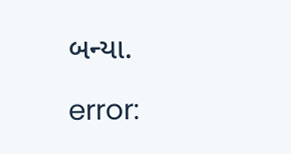બન્યા.

error: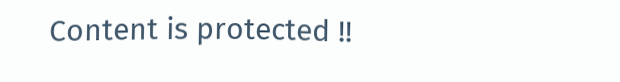Content is protected !!